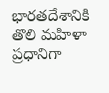భారతదేశానికి తొలి మహిళా ప్రధానిగా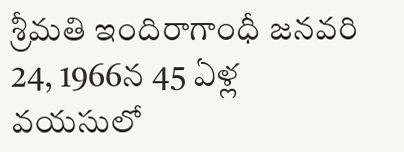శ్రీమతి ఇందిరాగాంధీ జనవరి 24, 1966న 45 ఏళ్ల వయసులో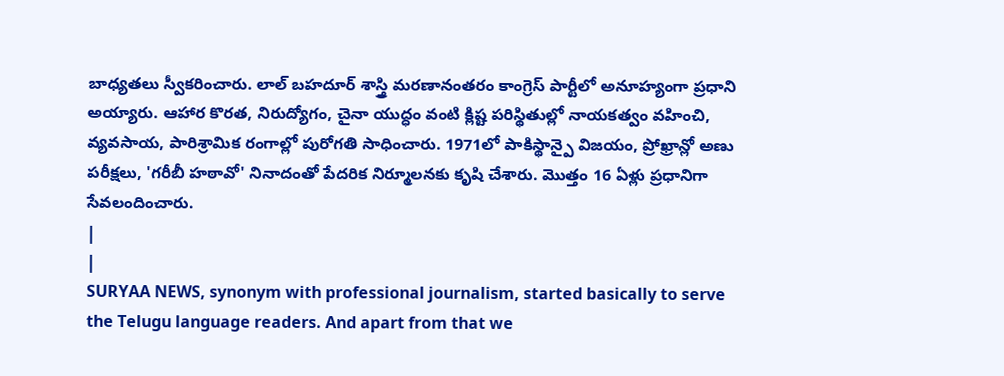బాధ్యతలు స్వీకరించారు. లాల్ బహదూర్ శాస్త్రి మరణానంతరం కాంగ్రెస్ పార్టీలో అనూహ్యంగా ప్రధాని అయ్యారు. ఆహార కొరత, నిరుద్యోగం, చైనా యుద్ధం వంటి క్లిష్ట పరిస్థితుల్లో నాయకత్వం వహించి, వ్యవసాయ, పారిశ్రామిక రంగాల్లో పురోగతి సాధించారు. 1971లో పాకిస్థాన్పై విజయం, ప్రోఖ్రాన్లో అణు పరీక్షలు, 'గరీబీ హఠావో' నినాదంతో పేదరిక నిర్మూలనకు కృషి చేశారు. మొత్తం 16 ఏళ్లు ప్రధానిగా సేవలందించారు.
|
|
SURYAA NEWS, synonym with professional journalism, started basically to serve the Telugu language readers. And apart from that we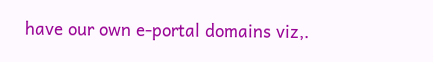have our own e-portal domains viz,.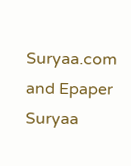Suryaa.com and Epaper Suryaa